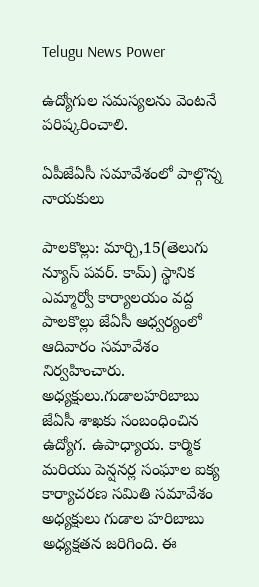Telugu News Power

ఉద్యోగుల సమస్యలను వెంటనే పరిష్కరించాలి.

ఏపీజేఏసీ సమావేశంలో పాల్గొన్న నాయకులు

పాలకొల్లు: మార్చి,15(తెలుగు న్యూస్ పవర్. కామ్) స్థానిక ఎమ్మార్వో కార్యాలయం వద్ద పాలకొల్లు జేఏసీ ఆధ్వర్యంలో ఆదివారం సమావేశం నిర్వహించారు.
అధ్యక్షులు.గుడాలహరిబాబు
జేఏసీ శాఖకు సంబంధించిన ఉద్యోగ. ఉపాధ్యాయ. కార్మిక మరియు పెన్షనర్ల సంఘాల ఐక్య కార్యాచరణ సమితి సమావేశం అధ్యక్షులు గుడాల హరిబాబు అధ్యక్షతన జరిగింది. ఈ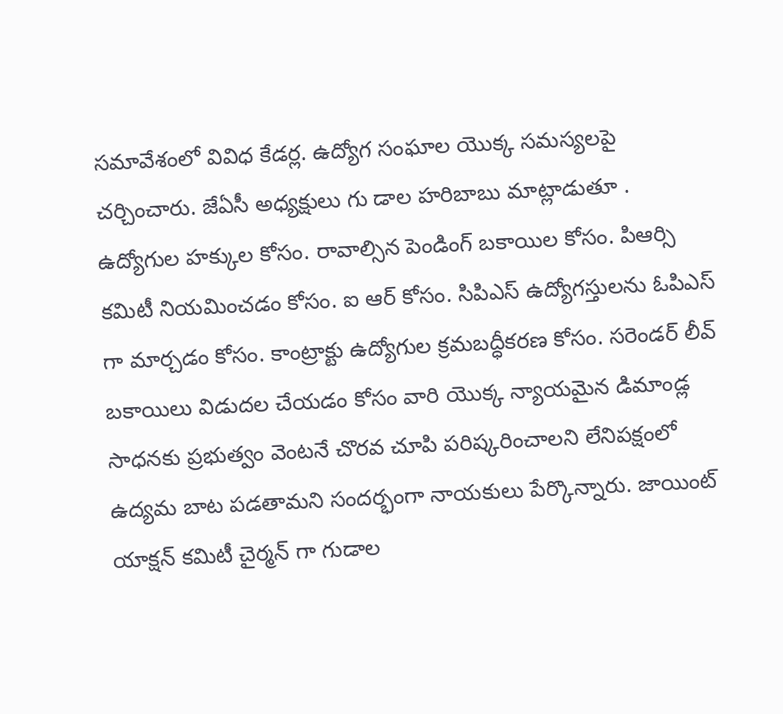సమావేశంలో వివిధ కేడర్ల. ఉద్యోగ సంఘాల యొక్క సమస్యలపై చర్చించారు. జేఏసీ అధ్యక్షులు గు డాల హరిబాబు మాట్లాడుతూ . ఉద్యోగుల హక్కుల కోసం. రావాల్సిన పెండింగ్ బకాయిల కోసం. పిఆర్సి కమిటీ నియమించడం కోసం. ఐ ఆర్ కోసం. సిపిఎస్ ఉద్యోగస్తులను ఓపిఎస్ గా మార్చడం కోసం. కాంట్రాక్టు ఉద్యోగుల క్రమబద్ధీకరణ కోసం. సరెండర్ లీవ్ బకాయిలు విడుదల చేయడం కోసం వారి యొక్క న్యాయమైన డిమాండ్ల సాధనకు ప్రభుత్వం వెంటనే చొరవ చూపి పరిష్కరించాలని లేనిపక్షంలో ఉద్యమ బాట పడతామని సందర్భంగా నాయకులు పేర్కొన్నారు. జాయింట్ యాక్షన్ కమిటీ చైర్మన్ గా గుడాల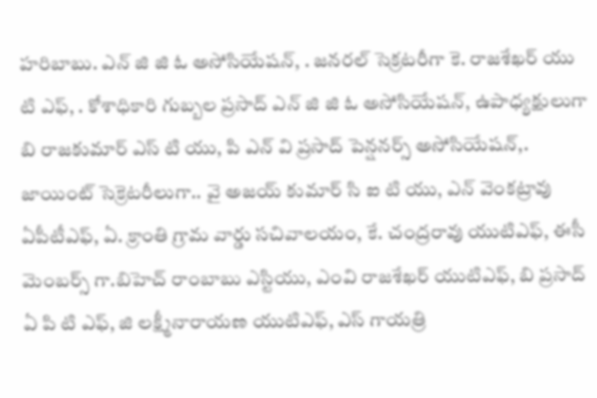హరిబాబు. ఎన్ జి జి ఓ అసోసియేషన్, . జనరల్ సెక్రటరీగా కె. రాజశేఖర్ యు టి ఎఫ్, . కోశాధికారి గుబ్బల ప్రసాద్ ఎన్ జి జి ఓ అసోసియేషన్, ఉపాధ్యక్షులుగా బి రాజకుమార్ ఎస్ టి యు, పి ఎన్ వి ప్రసాద్ పెన్షనర్స్ అసోసియేషన్,. జాయింట్ సెక్రెటరీలుగా.. వై అజయ్ కుమార్ సి ఐ టి యు, ఎన్ వెంకట్రావు ఏపీటీఎఫ్, ఏ. క్రాంతి గ్రామ వార్డు సచివాలయం, కే. చంద్రరావు యుటిఎఫ్, ఈసీ మెంబర్స్ గా.బిహెచ్ రాంబాబు ఎస్టియు, ఎంవి రాజశేఖర్ యుటిఎఫ్, బి ప్రసాద్ ఏ పి టి ఎఫ్, జి లక్ష్మీనారాయణ యుటిఎఫ్, ఎస్ గాయత్రి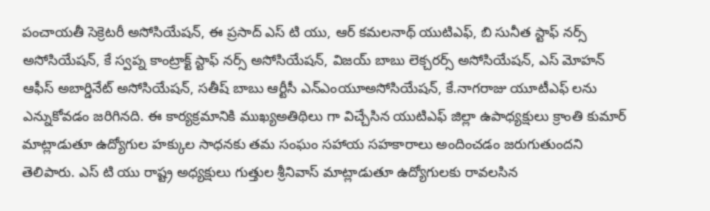పంచాయతీ సెక్రెటరీ అసోసియేషన్, ఈ ప్రసాద్ ఎస్ టి యు, ఆర్ కమలనాథ్ యుటిఎఫ్, బి సునీత స్టాఫ్ నర్స్ అసోసియేషన్, కే స్వప్న కాంట్రాక్ట్ స్టాఫ్ నర్స్ అసోసియేషన్, విజయ్ బాబు లెక్చరర్స్ అసోసియేషన్, ఎస్ మోహన్ ఆఫీస్ అబార్డినేట్ అసోసియేషన్, సతీష్ బాబు ఆర్టీసీ ఎన్ఎంయూఅసోసియేషన్, కే.నాగరాజు యూటీఎఫ్ లను ఎన్నుకోవడం జరిగినది. ఈ కార్యక్రమానికి ముఖ్యఅతిథిలు గా విచ్చేసిన యుటిఎఫ్ జిల్లా ఉపాధ్యక్షులు క్రాంతి కుమార్ మాట్లాడుతూ ఉద్యోగుల హక్కుల సాధనకు తమ సంఘం సహాయ సహకారాలు అందించడం జరుగుతుందని తెలిపారు. ఎస్ టి యు రాష్ట్ర అధ్యక్షులు గుత్తుల శ్రీనివాస్ మాట్లాడుతూ ఉద్యోగులకు రావలసిన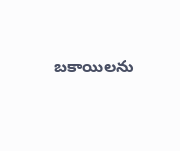బకాయిలను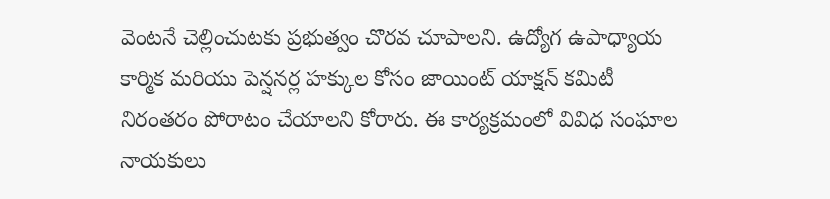వెంటనే చెల్లించుటకు ప్రభుత్వం చొరవ చూపాలని. ఉద్యోగ ఉపాధ్యాయ కార్మిక మరియు పెన్షనర్ల హక్కుల కోసం జాయింట్ యాక్షన్ కమిటీ నిరంతరం పోరాటం చేయాలని కోరారు. ఈ కార్యక్రమంలో వివిధ సంఘాల నాయకులు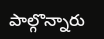పాల్గొన్నారు